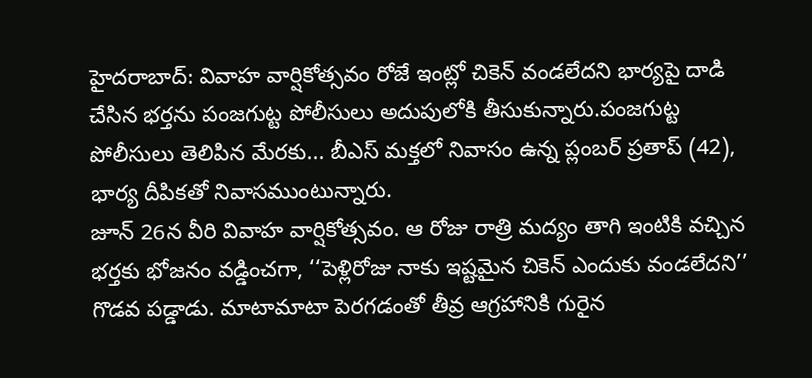హైదరాబాద్: వివాహ వార్షికోత్సవం రోజే ఇంట్లో చికెన్ వండలేదని భార్యపై దాడి చేసిన భర్తను పంజగుట్ట పోలీసులు అదుపులోకి తీసుకున్నారు.పంజగుట్ట పోలీసులు తెలిపిన మేరకు... బీఎస్ మక్తలో నివాసం ఉన్న ప్లంబర్ ప్రతాప్ (42), భార్య దీపికతో నివాసముంటున్నారు.
జూన్ 26న వీరి వివాహ వార్షికోత్సవం. ఆ రోజు రాత్రి మద్యం తాగి ఇంటికి వచ్చిన భర్తకు భోజనం వడ్డించగా, ‘‘పెళ్లిరోజు నాకు ఇష్టమైన చికెన్ ఎందుకు వండలేదని’’ గొడవ పడ్డాడు. మాటామాటా పెరగడంతో తీవ్ర ఆగ్రహానికి గురైన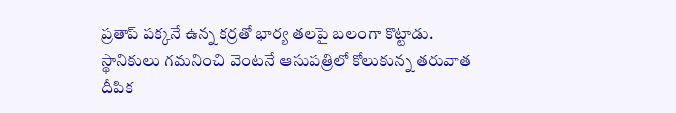ప్రతాప్ పక్కనే ఉన్న కర్రతో భార్య తలపై బలంగా కొట్టాడు. స్థానికులు గమనించి వెంటనే ఆసుపత్రిలో కోలుకున్న తరువాత దీపిక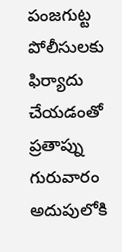పంజగుట్ట పోలీసులకు ఫిర్యాదు చేయడంతో ప్రతాప్ను గురువారం అదుపులోకి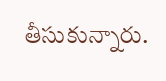తీసుకున్నారు.